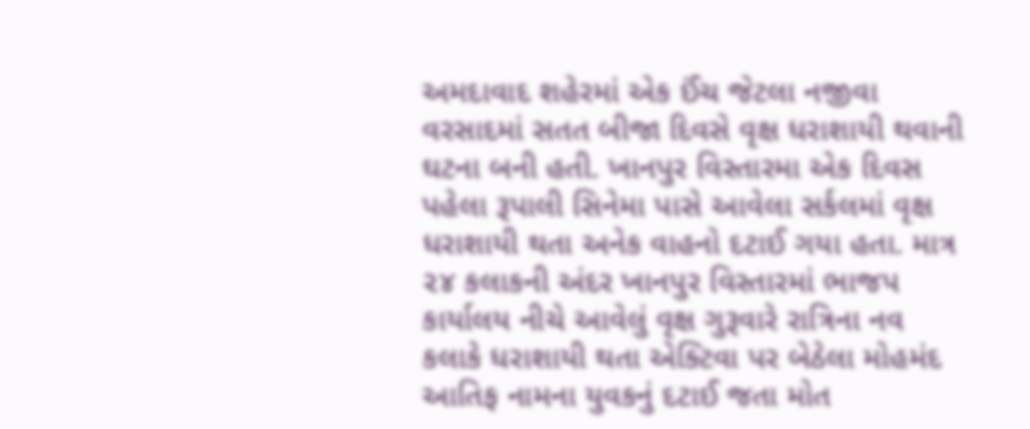અમદાવાદ શહેરમાં એક ઈંચ જેટલા નજીવા વરસાદમાં સતત બીજા દિવસે વૃક્ષ ધરાશાયી થવાની ઘટના બની હતી. ખાનપુર વિસ્તારમા એક દિવસ પહેલા રૂપાલી સિનેમા પાસે આવેલા સર્કલમાં વૃક્ષ ધરાશાયી થતા અનેક વાહનો દટાઈ ગયા હતા. માત્ર ૨૪ કલાકની અંદર ખાનપુર વિસ્તારમાં ભાજપ કાર્યાલય નીચે આવેલું વૃક્ષ ગુરૂવારે રાત્રિના નવ કલાકે ધરાશાયી થતા એક્ટિવા પર બેઠેલા મોહમંદ આતિફ નામના યુવકનું દટાઈ જતા મોત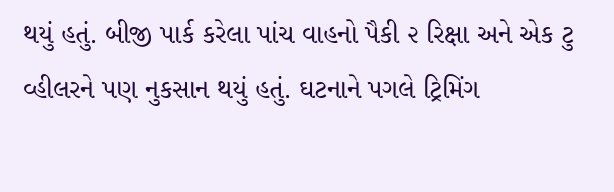થયું હતું. બીજી પાર્ક કરેલા પાંચ વાહનો પૈકી ૨ રિક્ષા અને એક ટુ વ્હીલરને પણ નુકસાન થયું હતું. ઘટનાને પગલે ટ્રિમિંગ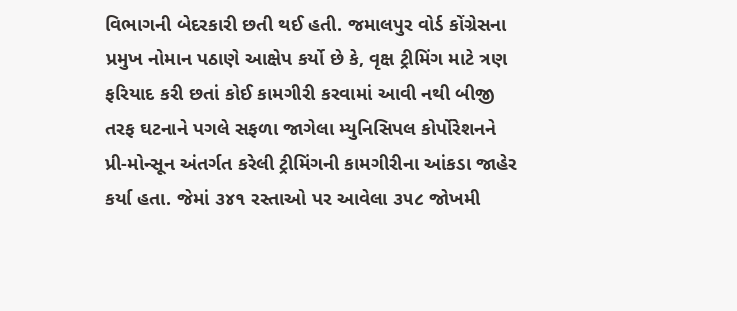વિભાગની બેદરકારી છતી થઈ હતી. જમાલપુર વોર્ડ કોંગ્રેસના પ્રમુખ નોમાન પઠાણે આક્ષેપ કર્યો છે કે, વૃક્ષ ટ્રીમિંગ માટે ત્રણ ફરિયાદ કરી છતાં કોઈ કામગીરી કરવામાં આવી નથી બીજી તરફ ઘટનાને પગલે સફળા જાગેલા મ્યુનિસિપલ કોર્પોરેશનને પ્રી-મોન્સૂન અંતર્ગત કરેલી ટ્રીમિંગની કામગીરીના આંકડા જાહેર કર્યા હતા. જેમાં ૩૪૧ રસ્તાઓ પર આવેલા ૩૫૮ જોખમી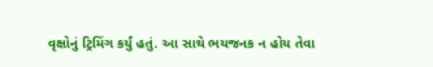વૃક્ષોનું ટ્રિમિંગ કર્યું હતું. આ સાથે ભયજનક ન હોય તેવા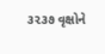૩૨૩૭ વૃક્ષોને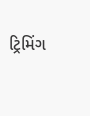ટ્રિમિંગ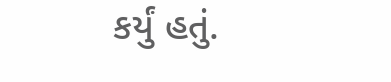કર્યું હતું.